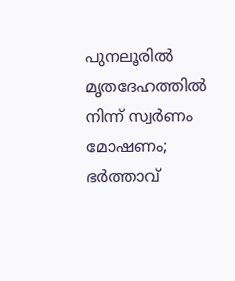പുനലൂരിൽ മൃതദേഹത്തിൽ നിന്ന് സ്വർണം മോഷണം; ഭർത്താവ്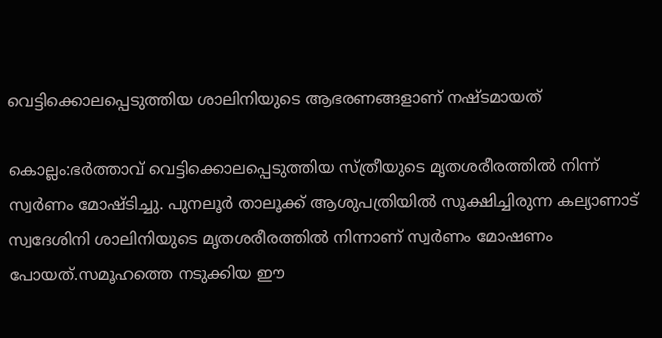വെട്ടിക്കൊലപ്പെടുത്തിയ ശാലിനിയുടെ ആഭരണങ്ങളാണ് നഷ്ടമായത്

കൊല്ലം:ഭർത്താവ് വെട്ടിക്കൊലപ്പെടുത്തിയ സ്ത്രീയുടെ മൃതശരീരത്തിൽ നിന്ന് സ്വർണം മോഷ്ടിച്ചു. പുനലൂർ താലൂക്ക് ആശുപത്രിയിൽ സൂക്ഷിച്ചിരുന്ന കല്യാണാട് സ്വദേശിനി ശാലിനിയുടെ മൃതശരീരത്തിൽ നിന്നാണ് സ്വർണം മോഷണം പോയത്.സമൂഹത്തെ നടുക്കിയ ഈ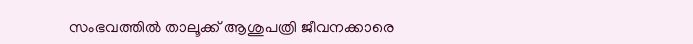സംഭവത്തിൽ താലൂക്ക് ആശുപത്രി ജീവനക്കാരെ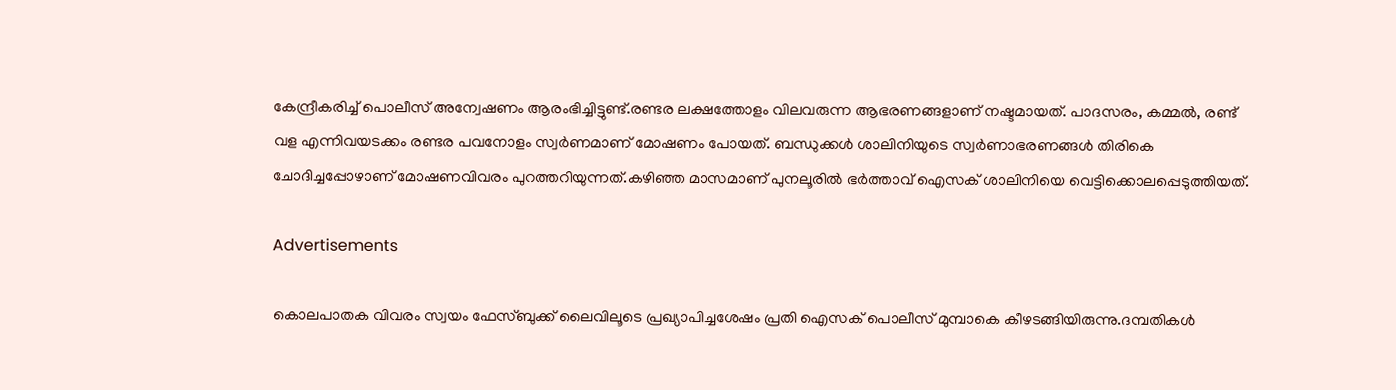കേന്ദ്രീകരിച്ച് പൊലീസ് അന്വേഷണം ആരംഭിച്ചിട്ടുണ്ട്.രണ്ടര ലക്ഷത്തോളം വിലവരുന്ന ആഭരണങ്ങളാണ് നഷ്ടമായത്. പാദസരം, കമ്മൽ, രണ്ട് വള എന്നിവയടക്കം രണ്ടര പവനോളം സ്വർണമാണ് മോഷണം പോയത്. ബന്ധുക്കൾ ശാലിനിയുടെ സ്വർണാഭരണങ്ങൾ തിരികെ ചോദിച്ചപ്പോഴാണ് മോഷണവിവരം പുറത്തറിയുന്നത്.കഴിഞ്ഞ മാസമാണ് പുനലൂരിൽ ഭർത്താവ് ഐസക് ശാലിനിയെ വെട്ടിക്കൊലപ്പെടുത്തിയത്.

Advertisements

കൊലപാതക വിവരം സ്വയം ഫേസ്ബുക്ക് ലൈവിലൂടെ പ്രഖ്യാപിച്ചശേഷം പ്രതി ഐസക് പൊലീസ് മുമ്പാകെ കീഴടങ്ങിയിരുന്നു.ദമ്പതികൾ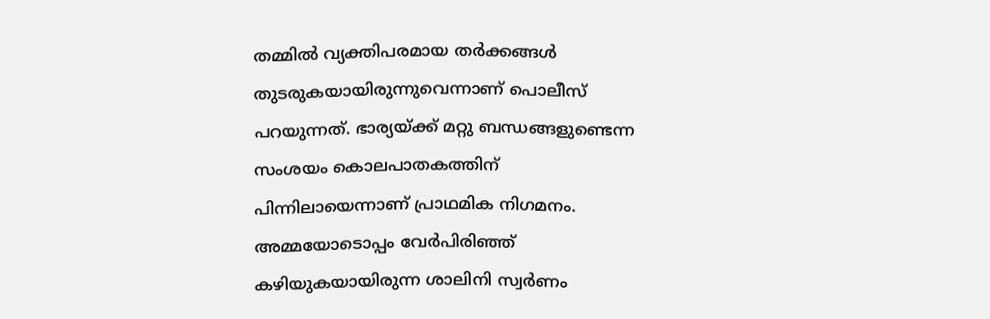തമ്മിൽ വ്യക്തിപരമായ തർക്കങ്ങൾ തുടരുകയായിരുന്നുവെന്നാണ് പൊലീസ് പറയുന്നത്. ഭാര്യയ്ക്ക് മറ്റു ബന്ധങ്ങളുണ്ടെന്ന സംശയം കൊലപാതകത്തിന് പിന്നിലായെന്നാണ് പ്രാഥമിക നിഗമനം. അമ്മയോടൊപ്പം വേർപിരിഞ്ഞ് കഴിയുകയായിരുന്ന ശാലിനി സ്വർണം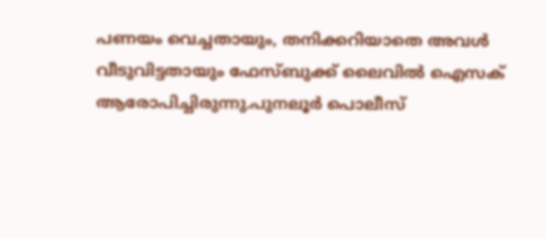പണയം വെച്ചതായും, തനിക്കറിയാതെ അവൾ വീടുവിട്ടതായും ഫേസ്ബുക്ക് ലൈവിൽ ഐസക് ആരോപിച്ചിരുന്നു.പുനലൂർ പൊലീസ്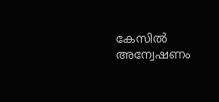കേസിൽ അന്വേഷണം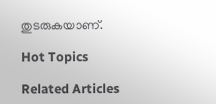തുടരുകയാണ്.

Hot Topics

Related Articles